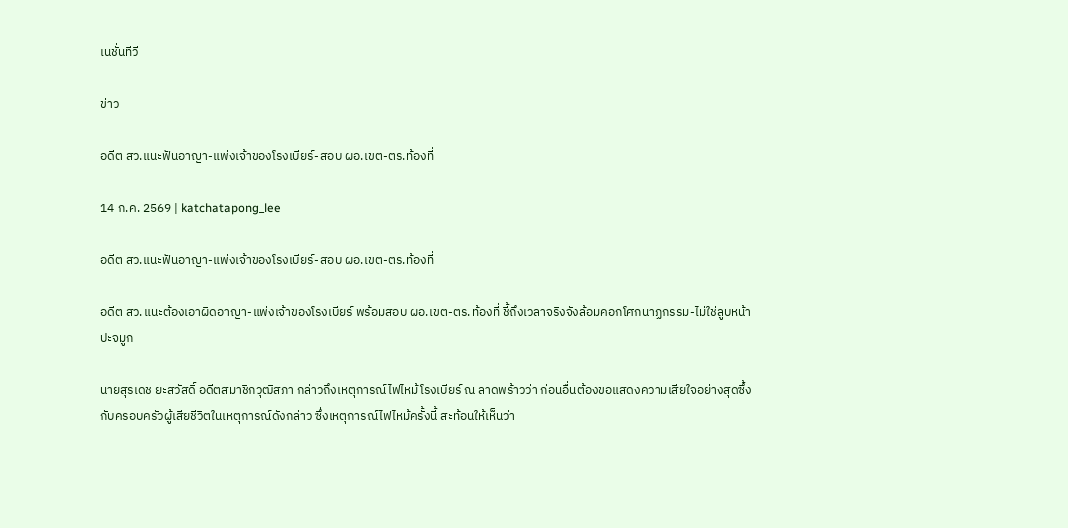เนชั่นทีวี

ข่าว

อดีต สว.แนะฟันอาญา-แพ่งเจ้าของโรงเบียร์-สอบ ผอ.เขต-ตร.ท้องที่

14 ก.ค. 2569 | katchatapong_lee

อดีต สว.แนะฟันอาญา-แพ่งเจ้าของโรงเบียร์-สอบ ผอ.เขต-ตร.ท้องที่

อดีต สว.แนะต้องเอาผิดอาญา-แพ่งเจ้าของโรงเบียร์ พร้อมสอบ ผอ.เขต-ตร.ท้องที่ ชี้ถึงเวลาจริงจังล้อมคอกโศกนาฏกรรม-ไม่ใช่ลูบหน้าปะจมูก

นายสุรเดช ยะสวัสดิ์ อดีตสมาชิกวุฒิสภา กล่าวถึงเหตุการณ์ไฟไหม้โรงเบียร์ ณ ลาดพร้าวว่า ก่อนอื่นต้องขอแสดงความเสียใจอย่างสุดซึ้ง กับครอบครัวผู้เสียชีวิตในเหตุการณ์ดังกล่าว ซึ่งเหตุการณ์ไฟไหม้ครั้งนี้ สะท้อนให้เห็นว่า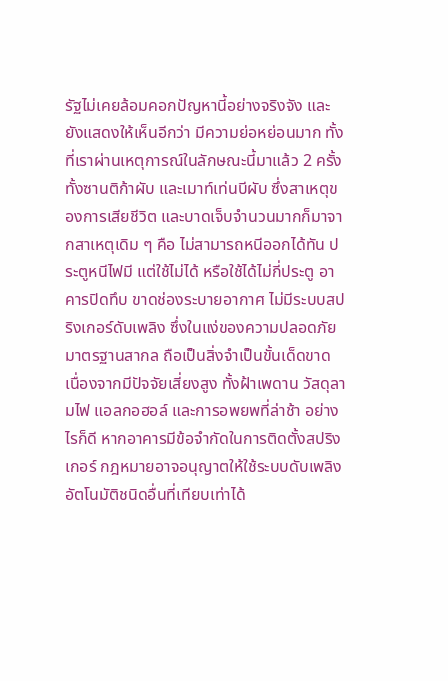รัฐไม่เคยล้อมคอกปัญหานี้อย่างจริงจัง และยังแสดงให้เห็นอีกว่า มีความย่อหย่อนมาก ทั้งที่เราผ่านเหตุการณ์ในลักษณะนี้มาแล้ว 2 ครั้ง ทั้งซานติก้าผับ และเมาท์เท่นบีผับ ซึ่งสาเหตุของการเสียชีวิต และบาดเจ็บจำนวนมากก็มาจากสาเหตุเดิม ๆ คือ ไม่สามารถหนีออกได้ทัน ประตูหนีไฟมี แต่ใช้ไม่ได้ หรือใช้ได้ไม่กี่ประตู อาคารปิดทึบ ขาดช่องระบายอากาศ ไม่มีระบบสปริงเกอร์ดับเพลิง ซึ่งในแง่ของความปลอดภัยมาตรฐานสากล ถือเป็นสิ่งจำเป็นขั้นเด็ดขาด เนื่องจากมีปัจจัยเสี่ยงสูง ทั้งฝ้าเพดาน วัสดุลามไฟ แอลกอฮอล์ และการอพยพที่ล่าช้า อย่างไรก็ดี หากอาคารมีข้อจำกัดในการติดตั้งสปริงเกอร์ กฎหมายอาจอนุญาตให้ใช้ระบบดับเพลิงอัตโนมัติชนิดอื่นที่เทียบเท่าได้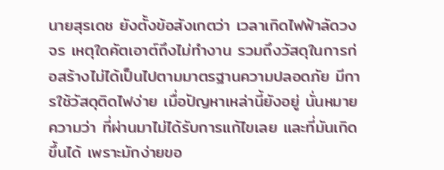นายสุรเดช ยังตั้งข้อสังเกตว่า เวลาเกิดไฟฟ้าลัดวงจร เหตุใดคัตเอาต์ถึงไม่ทำงาน รวมถึงวัสดุในการก่อสร้างไม่ได้เป็นไปตามมาตรฐานความปลอดภัย มีการใช้วัสดุติดไฟง่าย เมื่อปัญหาเหล่านี้ยังอยู่ นั่นหมายความว่า ที่ผ่านมาไม่ได้รับการแก้ไขเลย และที่มันเกิดขึ้นได้ เพราะมักง่ายขอ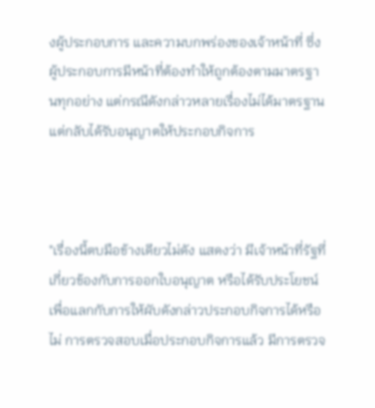งผู้ประกอบการ และความบกพร่องของเจ้าหน้าที่ ซึ่งผู้ประกอบการมีหน้าที่ต้องทำให้ถูกต้องตามมาตรฐานทุกอย่าง แต่กรณีดังกล่าวหลายเรื่องไม่ได้มาตรฐานแต่กลับได้รับอนุญาตให้ประกอบกิจการ



"เรื่องนี้ตบมือข้างเดียวไม่ดัง แสดงว่า มีเจ้าหน้าที่รัฐที่เกี่ยวข้องกับการออกใบอนุญาต หรือได้รับประโยชน์เพื่อแลกกับการให้ผับดังกล่าวประกอบกิจการได้หรือไม่ การตรวจสอบเมื่อประกอบกิจการแล้ว มีการตรวจ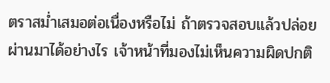ตราสม่ำเสมอต่อเนื่องหรือไม่ ถ้าตรวจสอบแล้วปล่อยผ่านมาได้อย่างไร เจ้าหน้าที่มองไม่เห็นความผิดปกติ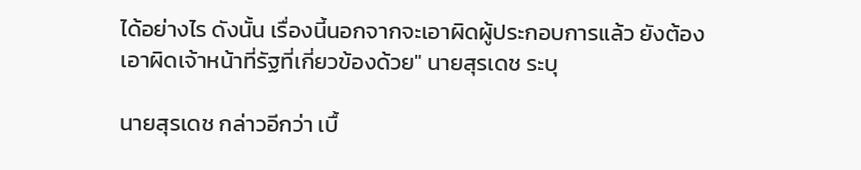ได้อย่างไร ดังนั้น เรื่องนี้นอกจากจะเอาผิดผู้ประกอบการแล้ว ยังต้องเอาผิดเจ้าหน้าที่รัฐที่เกี่ยวข้องด้วย" นายสุรเดช ระบุ

นายสุรเดช กล่าวอีกว่า เบื้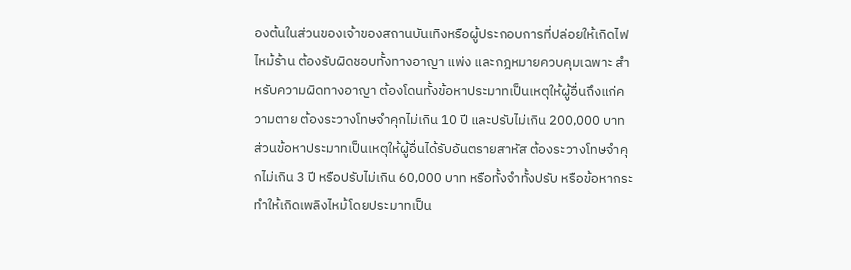องต้นในส่วนของเจ้าของสถานบันเทิงหรือผู้ประกอบการที่ปล่อยให้เกิดไฟไหม้ร้าน ต้องรับผิดชอบทั้งทางอาญา แพ่ง และกฎหมายควบคุมเฉพาะ สำหรับความผิดทางอาญา ต้องโดนทั้งข้อหาประมาทเป็นเหตุให้ผู้อื่นถึงแก่ความตาย ต้องระวางโทษจำคุกไม่เกิน 10 ปี และปรับไม่เกิน 200,000 บาท ส่วนข้อหาประมาทเป็นเหตุให้ผู้อื่นได้รับอันตรายสาหัส ต้องระวางโทษจำคุกไม่เกิน 3 ปี หรือปรับไม่เกิน 60,000 บาท หรือทั้งจำทั้งปรับ หรือข้อหากระทำให้เกิดเพลิงไหม้โดยประมาทเป็น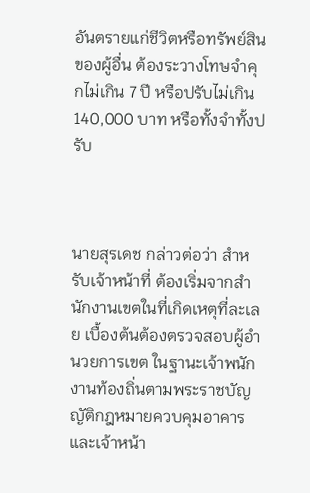อันตรายแก่ชีวิตหรือทรัพย์สินของผู้อื่น ต้องระวางโทษจำคุกไม่เกิน 7 ปี หรือปรับไม่เกิน 140,000 บาท หรือทั้งจำทั้งปรับ



นายสุรเดช กล่าวต่อว่า สำหรับเจ้าหน้าที่ ต้องเริ่มจากสำนักงานเขตในที่เกิดเหตุที่ละเลย เบื้องต้นต้องตรวจสอบผู้อำนวยการเขต ในฐานะเจ้าพนักงานท้องถิ่นตามพระราชบัญญัติกฎหมายควบคุมอาคาร และเจ้าหน้า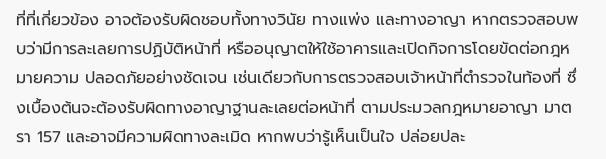ที่ที่เกี่ยวข้อง อาจต้องรับผิดชอบทั้งทางวินัย ทางแพ่ง และทางอาญา หากตรวจสอบพบว่ามีการละเลยการปฏิบัติหน้าที่ หรืออนุญาตให้ใช้อาคารและเปิดกิจการโดยขัดต่อกฎหมายความ ปลอดภัยอย่างชัดเจน เช่นเดียวกับการตรวจสอบเจ้าหน้าที่ตำรวจในท้องที่ ซึ่งเบื้องต้นจะต้องรับผิดทางอาญาฐานละเลยต่อหน้าที่ ตามประมวลกฎหมายอาญา มาตรา 157 และอาจมีความผิดทางละเมิด หากพบว่ารู้เห็นเป็นใจ ปล่อยปละ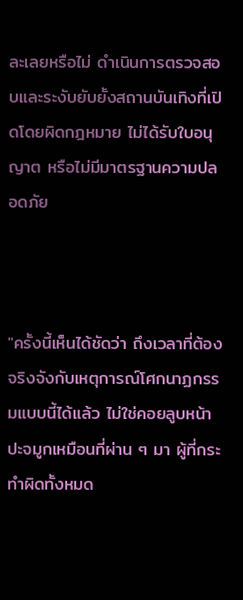ละเลยหรือไม่ ดำเนินการตรวจสอบและระงับยับยั้งสถานบันเทิงที่เปิดโดยผิดกฎหมาย ไม่ได้รับใบอนุญาต หรือไม่มีมาตรฐานความปลอดภัย



"ครั้งนี้เห็นได้ชัดว่า ถึงเวลาที่ต้องจริงจังกับเหตุการณ์โศกนาฏกรรมแบบนี้ได้แล้ว ไม่ใช่คอยลูบหน้าปะจมูกเหมือนที่ผ่าน ๆ มา ผู้ที่กระทำผิดทั้งหมด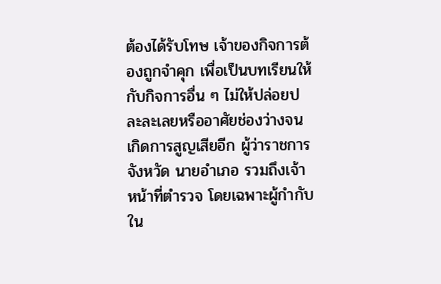ต้องได้รับโทษ เจ้าของกิจการต้องถูกจำคุก เพื่อเป็นบทเรียนให้กับกิจการอื่น ๆ ไม่ให้ปล่อยปละละเลยหรืออาศัยช่องว่างจนเกิดการสูญเสียอีก ผู้ว่าราชการจังหวัด นายอำเภอ รวมถึงเจ้าหน้าที่ตำรวจ โดยเฉพาะผู้กำกับ ใน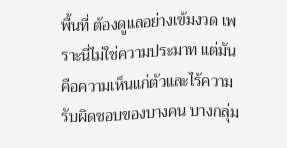พื้นที่ ต้องดูแลอย่างเข้มงวด เพราะนี่ไม่ใช่ความประมาท แต่มันคือความเห็นแก่ตัวและไร้ความรับผิดชอบของบางคน บางกลุ่ม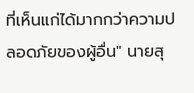ที่เห็นแก่ได้มากกว่าความปลอดภัยของผู้อื่น" นายสุ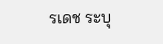รเดช ระบุ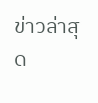ข่าวล่าสุด